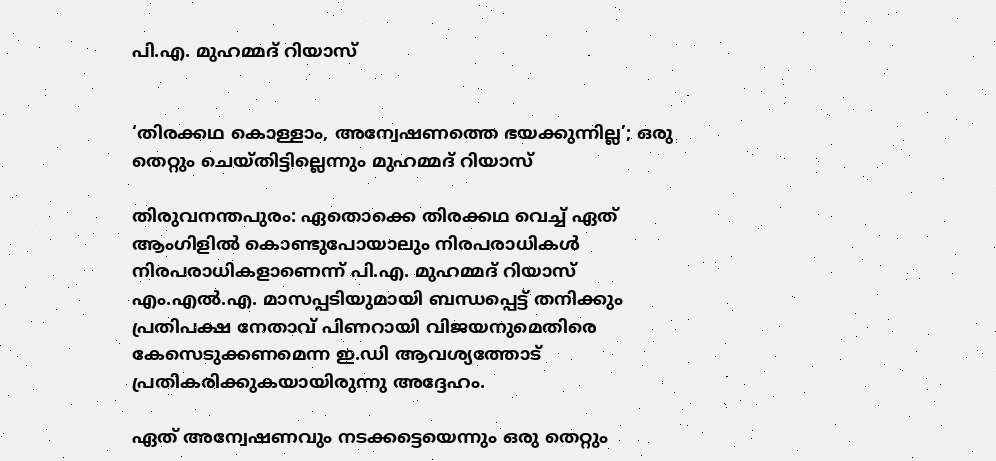പി.എ. മുഹമ്മദ് റിയാസ്


‘തിരക്കഥ കൊള്ളാം, അന്വേഷണത്തെ ഭയക്കുന്നില്ല’; ഒരു തെറ്റും ചെയ്തിട്ടില്ലെന്നും മുഹമ്മദ് റിയാസ്

തിരുവനന്തപുരം: ഏതൊക്കെ തിരക്കഥ വെച്ച് ഏത് ആംഗിളിൽ കൊണ്ടുപോയാലും നിരപരാധികൾ നിരപരാധികളാണെന്ന് പി.എ. മുഹമ്മദ് റിയാസ് എം.എൽ.എ. മാസപ്പടിയുമായി ബന്ധപ്പെട്ട് തനിക്കും പ്രതിപക്ഷ നേതാവ് പിണറായി വിജയനുമെതിരെ കേസെടുക്കണമെന്ന ഇ.ഡി ആവശ്യത്തോട് പ്രതികരിക്കുകയായിരുന്നു അദ്ദേഹം.

ഏത് അന്വേഷണവും നടക്കട്ടെയെന്നും ഒരു തെറ്റും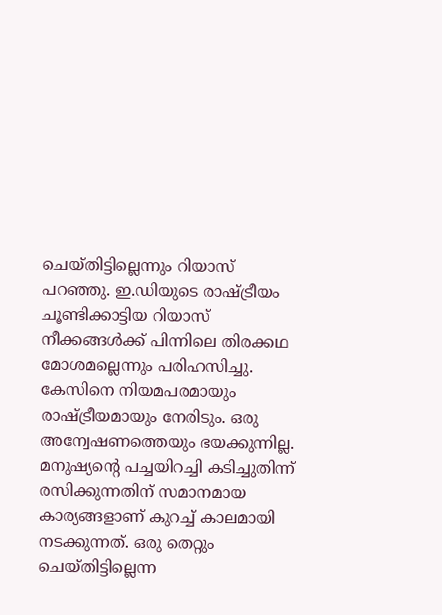ചെയ്തിട്ടില്ലെന്നും റിയാസ് പറഞ്ഞു. ഇ.ഡിയുടെ രാഷ്ട്രീയം ചൂണ്ടിക്കാട്ടിയ റിയാസ് നീക്കങ്ങൾക്ക് പിന്നിലെ തിരക്കഥ മോശമല്ലെന്നും പരിഹസിച്ചു. കേസിനെ നിയമപരമായും രാഷ്ട്രീയമായും നേരിടും. ഒരു അന്വേഷണത്തെയും ഭയക്കുന്നില്ല. മനുഷ്യന്‍റെ പച്ചയിറച്ചി കടിച്ചുതിന്ന് രസിക്കുന്നതിന് സമാനമായ കാര്യങ്ങളാണ് കുറച്ച് കാലമായി നടക്കുന്നത്. ഒരു തെറ്റും ചെയ്തിട്ടില്ലെന്ന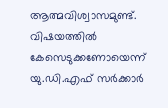ആത്മവിശ്വാസമുണ്ട്. വിഷയത്തിൽ കേസെടുക്കണോയെന്ന് യു.ഡി.എഫ് സർക്കാർ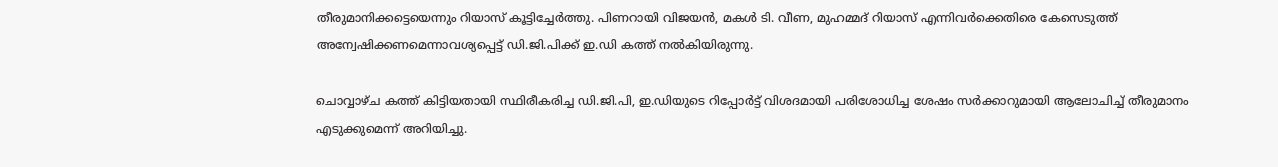തീരുമാനിക്കട്ടെയെന്നും റിയാസ് കൂട്ടിച്ചേർത്തു. പിണറായി വിജയൻ, മകൾ ടി. വീണ, മുഹമ്മദ് റിയാസ് എന്നിവർക്കെതിരെ കേസെടുത്ത് അന്വേഷിക്കണമെന്നാവശ്യപ്പെട്ട് ഡി.ജി.പിക്ക് ഇ.ഡി കത്ത് നൽകിയിരുന്നു.

ചൊവ്വാഴ്ച കത്ത് കിട്ടിയതായി സ്ഥിരീകരിച്ച ഡി.ജി.പി, ഇ.ഡിയുടെ റിപ്പോർട്ട് വിശദമായി പരിശോധിച്ച ശേഷം സർക്കാറുമായി ആലോചിച്ച് തീരുമാനം എടുക്കുമെന്ന് അറിയിച്ചു.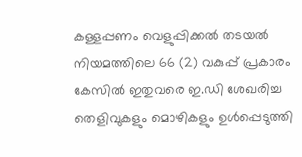കള്ളപ്പണം വെളുപ്പിക്കൽ തടയൽ നിയമത്തിലെ 66 (2) വകുപ്പ് പ്രകാരം കേസിൽ ഇതുവരെ ഇ.ഡി ശേഖരിച്ച തെളിവുകളും മൊഴികളും ഉൾപ്പെടുത്തി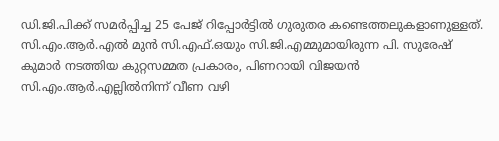ഡി.ജി.പിക്ക് സമർപ്പിച്ച 25 പേജ് റിപ്പോർട്ടിൽ ഗുരുതര കണ്ടെത്തലുകളാണുള്ളത്. സി.എം.ആർ.എൽ മുൻ സി.എഫ്.ഒയും സി.ജി.എമ്മുമായിരുന്ന പി. സുരേഷ് കുമാർ നടത്തിയ കുറ്റസമ്മത പ്രകാരം, പിണറായി വിജയൻ സി.എം.ആർ.എല്ലിൽനിന്ന് വീണ വഴി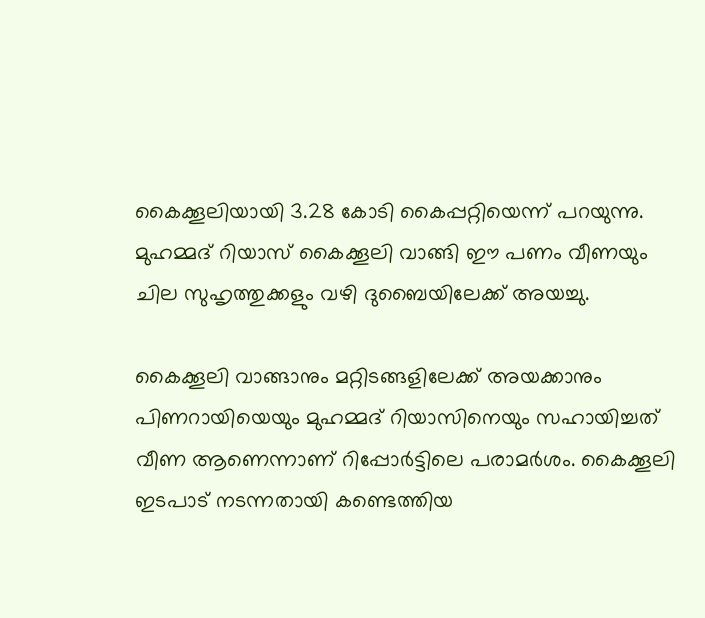കൈക്കൂലിയായി 3.28 കോടി കൈപ്പറ്റിയെന്ന് പറയുന്നു. മുഹമ്മദ് റിയാസ് കൈക്കൂലി വാങ്ങി ഈ പണം വീണയും ചില സുഹൃത്തുക്കളും വഴി ദുബൈയിലേക്ക് അയച്ചു.

കൈക്കൂലി വാങ്ങാനും മറ്റിടങ്ങളിലേക്ക് അയക്കാനും പിണറായിയെയും മുഹമ്മദ് റിയാസിനെയും സഹായിച്ചത് വീണ ആണെന്നാണ് റിപ്പോർട്ടിലെ പരാമർശം. കൈക്കൂലി ഇടപാട് നടന്നതായി കണ്ടെത്തിയ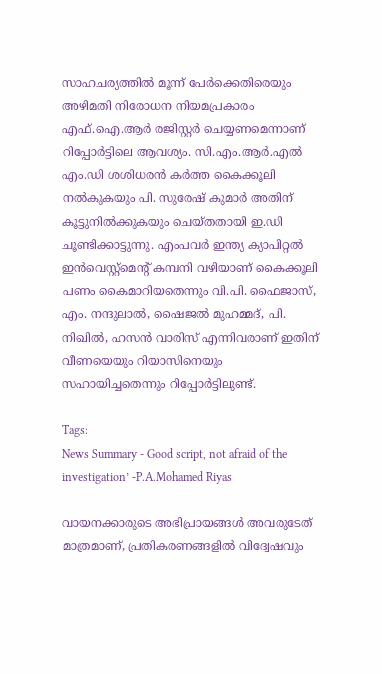സാഹചര്യത്തിൽ മൂന്ന് പേർക്കെതിരെയും അഴിമതി നിരോധന നിയമപ്രകാരം എഫ്.ഐ.ആർ രജിസ്റ്റർ ചെയ്യണമെന്നാണ് റിപ്പോർട്ടിലെ ആവശ്യം. സി.എം.ആർ.എൽ എം.ഡി ശശിധരൻ കർത്ത കൈക്കൂലി നൽകുകയും പി. സുരേഷ് കുമാർ അതിന് കൂട്ടുനിൽക്കുകയും ചെയ്തതായി ഇ.ഡി ചൂണ്ടിക്കാട്ടുന്നു. എംപവർ ഇന്ത്യ ക്യാപിറ്റൽ ഇൻവെസ്റ്റ്മെന്‍റ് കമ്പനി വഴിയാണ് കൈക്കൂലി പണം കൈമാറിയതെന്നും വി.പി. ഫൈജാസ്, എം. നന്ദുലാൽ, ഷൈജൽ മുഹമ്മദ്, പി. നിഖിൽ, ഹസൻ വാരിസ് എന്നിവരാണ് ഇതിന് വീണയെയും റിയാസിനെയും സഹായിച്ചതെന്നും റിപ്പോർട്ടിലുണ്ട്.

Tags:
News Summary - Good script, not afraid of the investigation’ -P.A.Mohamed Riyas

വായനക്കാരുടെ അഭിപ്രായങ്ങള്‍ അവരുടേത് മാത്രമാണ്, പ്രതികരണങ്ങളിൽ വിദ്വേഷവും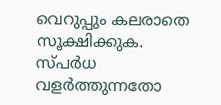വെറുപ്പും കലരാതെ സൂക്ഷിക്കുക. സ്പർധ വളർത്തുന്നതോ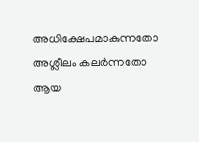അധിക്ഷേപമാകുന്നതോ അശ്ലീലം കലർന്നതോ ആയ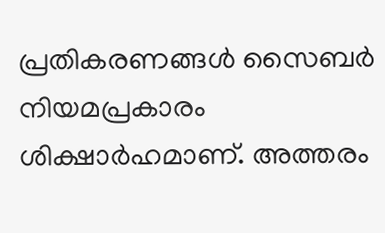പ്രതികരണങ്ങൾ സൈബർ നിയമപ്രകാരം ശിക്ഷാർഹമാണ്. അത്തരം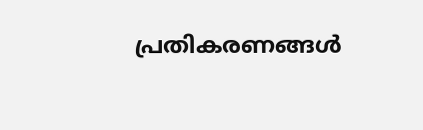പ്രതികരണങ്ങൾ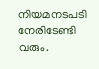നിയമനടപടി നേരിടേണ്ടി വരും.